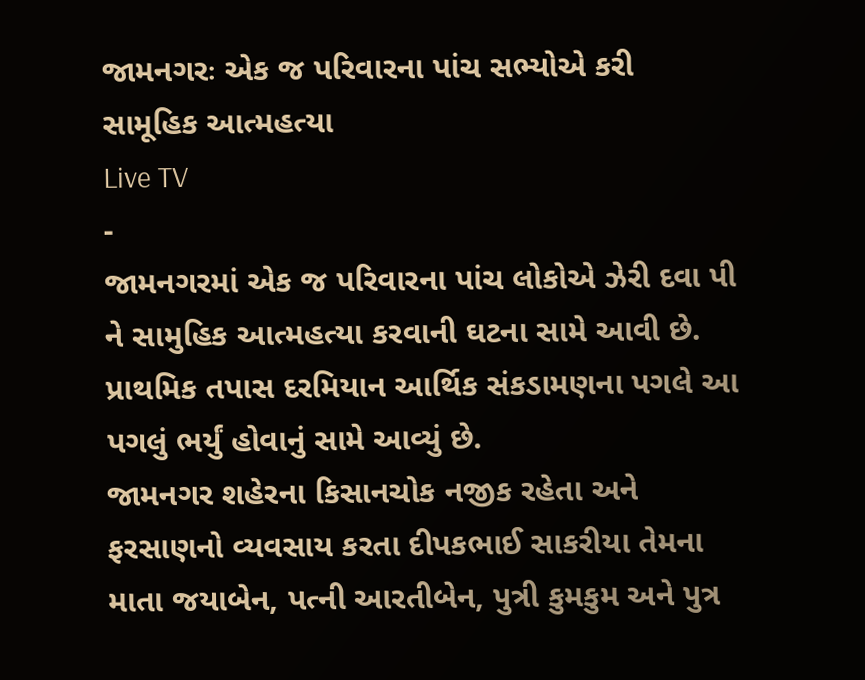જામનગરઃ એક જ પરિવારના પાંચ સભ્યોએ કરી સામૂહિક આત્મહત્યા
Live TV
-
જામનગરમાં એક જ પરિવારના પાંચ લોકોએ ઝેરી દવા પી ને સામુહિક આત્મહત્યા કરવાની ઘટના સામે આવી છે. પ્રાથમિક તપાસ દરમિયાન આર્થિક સંકડામણના પગલે આ પગલું ભર્યું હોવાનું સામે આવ્યું છે.
જામનગર શહેરના કિસાનચોક નજીક રહેતા અને ફરસાણનો વ્યવસાય કરતા દીપકભાઈ સાકરીયા તેમના માતા જયાબેન, પત્ની આરતીબેન, પુત્રી કુમકુમ અને પુત્ર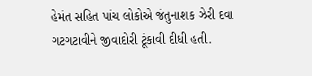હેમંત સહિત પાંચ લોકોએ જંતુનાશક ઝેરી દવા ગટગટાવીને જીવાદોરી ટૂંકાવી દીધી હતી.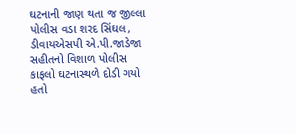ઘટનાની જાણ થતા જ જીલ્લા પોલીસ વડા શરદ સિંઘલ, ડીવાયએસપી એ.પી.જાડેજા સહીતનો વિશાળ પોલીસ કાફલો ઘટનાસ્થળે દોડી ગયો હતો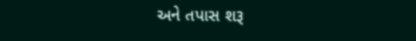અને તપાસ શરૂ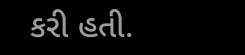કરી હતી.